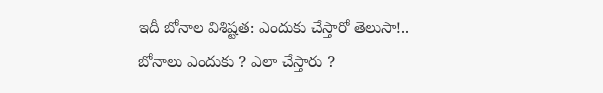ఇదీ బోనాల విశిష్టత: ఎందుకు చేస్తారో తెలుసా!..
బోనాలు ఎందుకు ? ఎలా చేస్తారు ?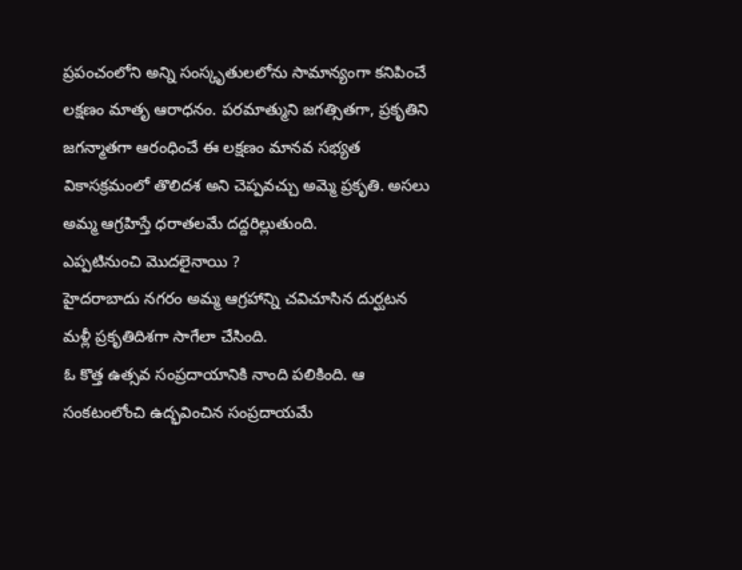ప్రపంచంలోని అన్ని సంస్కృతులలోను సామాన్యంగా కనిపించే లక్షణం మాతృ ఆరాధనం. పరమాత్ముని జగత్సితగా, ప్రకృతిని జగన్మాతగా ఆరంధించే ఈ లక్షణం మానవ సభ్యత వికాసక్రమంలో తొలిదశ అని చెప్పవచ్చు అమ్మె ప్రకృతి. అసలు అమ్మ ఆగ్రహిస్తే ధరాతలమే దద్దరిల్లుతుంది.
ఎప్పటినుంచి మొదలైనాయి ?
హైదరాబాదు నగరం అమ్మ ఆగ్రహాన్ని చవిచూసిన దుర్ఘటన మళ్లీ ప్రకృతిదిశగా సాగేలా చేసింది.
ఓ కొత్త ఉత్సవ సంప్రదాయానికి నాంది పలికింది. ఆ సంకటంలోంచి ఉద్భవించిన సంప్రదాయమే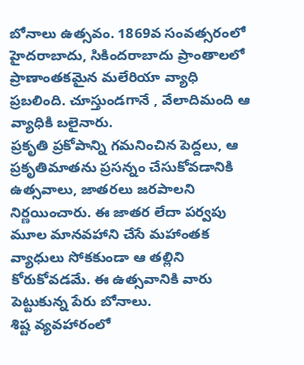బోనాలు ఉత్సవం. 1869వ సంవత్సరంలో హైదరాబాదు, సికిందరాబాదు ప్రాంతాలలో ప్రాణాంతకమైన మలేరియా వ్యాధి ప్రబలింది. చూస్తుండగానే , వేలాదిమంది ఆ వ్యాధికి బలైనారు.
ప్రకృతి ప్రకోపాన్ని గమనించిన పెద్దలు, ఆ ప్రకృతిమాతను ప్రసన్నం చేసుకోవడానికి ఉత్సవాలు, జాతరలు జరపాలని నిర్ణయించారు. ఈ జాతర లేదా పర్వపు మూల మానవహాని చేసే మహాంతక వ్యాధులు సోకకుండా ఆ తల్లిని కోరుకోవడమే. ఈ ఉత్సవానికి వారు పెట్టుకున్న పేరు బోనాలు.
శిష్ట వ్యవహారంలో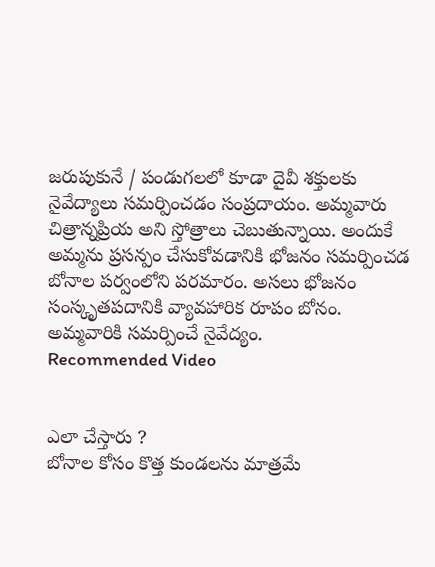జరుపుకునే / పండుగలలో కూడా దైవీ శక్తులకు నైవేద్యాలు సమర్పించడం సంప్రదాయం. అమ్మవారు చిత్రాన్నప్రియ అని స్తోత్రాలు చెబుతున్నాయి. అందుకే అమ్మను ప్రసన్పం చేసుకోవడానికి భోజనం సమర్పించడ బోనాల పర్వంలోని పరమారం. అసలు భోజనం సంస్కృతపదానికి వ్యావహారిక రూపం బోనం. అమ్మవారికి సమర్పించే నైవేద్యం.
Recommended Video


ఎలా చేస్తారు ?
బోనాల కోసం కొత్త కుండలను మాత్రమే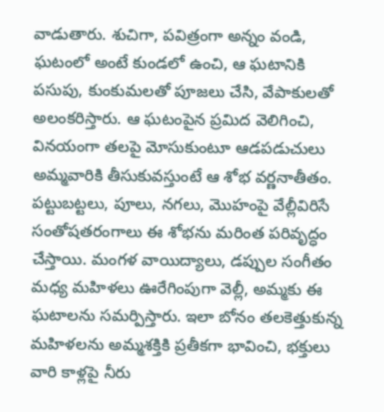వాడుతారు. శుచిగా, పవిత్రంగా అన్నం వండి, ఘటంలో అంటే కుండలో ఉంచి, ఆ ఘటానికి పసుపు, కుంకుమలతో పూజలు చేసి, వేపాకులతో అలంకరిస్తారు. ఆ ఘటంపైన ప్రమిద వెలిగించి, వినయంగా తలపై మోసుకుంటూ ఆడపడుచులు అమ్మవారికి తీసుకువస్తుంటే ఆ శోభ వర్ణనాతీతం.
పట్టుబట్టలు, పూలు, నగలు, మొహంపై వేల్లీవిరిసే సంతోషతరంగాలు ఈ శోభను మరింత పరివృద్ధం చేస్తాయి. మంగళ వాయిద్యాలు, డప్పుల సంగీతం మధ్య మహిళలు ఊరేగింపుగా వెల్లీ, అమ్మకు ఈ ఘటాలను సమర్పిస్తారు. ఇలా బోనం తలకెత్తుకున్న మహిళలను అమ్మశక్తికి ప్రతీకగా భావించి, భక్తులు వారి కాళ్లపై నీరు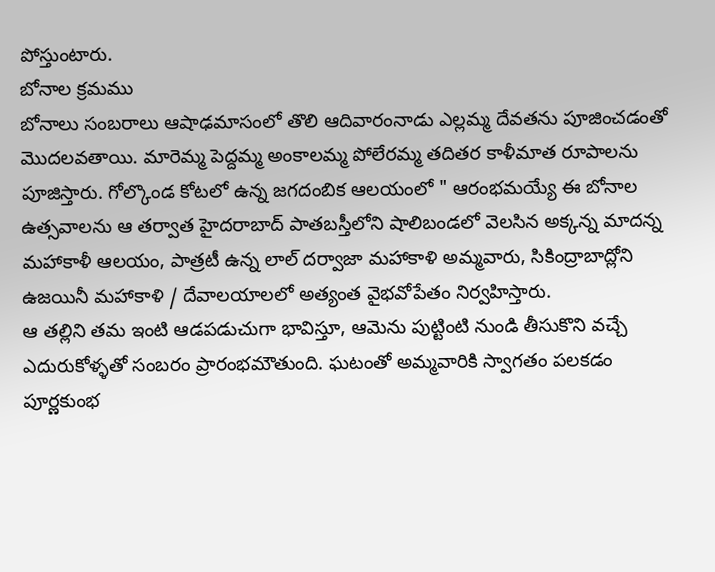పోస్తుంటారు.
బోనాల క్రమము
బోనాలు సంబరాలు ఆషాఢమాసంలో తొలి ఆదివారంనాడు ఎల్లమ్మ దేవతను పూజించడంతో మొదలవతాయి. మారెమ్మ పెద్దమ్మ అంకాలమ్మ పోలేరమ్మ తదితర కాళీమాత రూపాలను పూజిస్తారు. గోల్కొండ కోటలో ఉన్న జగదంబిక ఆలయంలో " ఆరంభమయ్యే ఈ బోనాల ఉత్సవాలను ఆ తర్వాత హైదరాబాద్ పాతబస్తీలోని షాలిబండలో వెలసిన అక్కన్న మాదన్న మహాకాళీ ఆలయం, పాత్రటీ ఉన్న లాల్ దర్వాజా మహాకాళి అమ్మవారు, సికింద్రాబాద్లోని ఉజయినీ మహాకాళి / దేవాలయాలలో అత్యంత వైభవోపేతం నిర్వహిస్తారు.
ఆ తల్లిని తమ ఇంటి ఆడపడుచుగా భావిస్తూ, ఆమెను పుట్టింటి నుండి తీసుకొని వచ్చే ఎదురుకోళ్ళతో సంబరం ప్రారంభమౌతుంది. ఘటంతో అమ్మవారికి స్వాగతం పలకడం పూర్ణకుంభ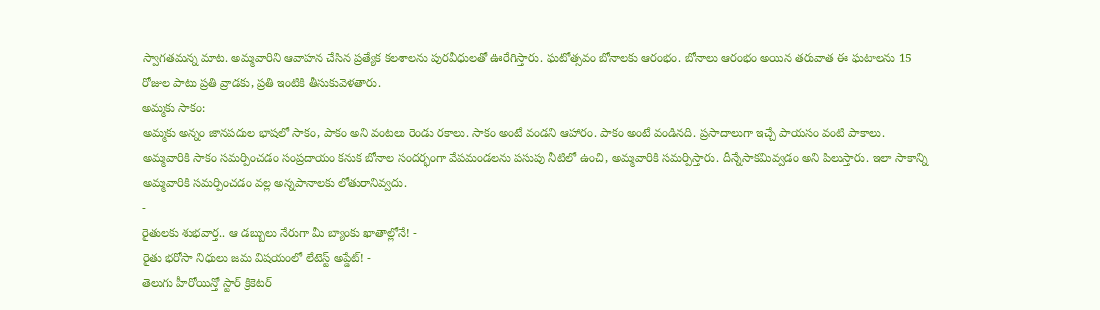స్వాగతమన్న మాట. అమ్మవారిని ఆవాహన చేసిన ప్రత్యేక కలశాలను పురవీధులతో ఊరేగిస్తారు. ఘటోత్సవం బోనాలకు ఆరంభం. బోనాలు ఆరంభం అయిన తరువాత ఈ ఘటాలను 15 రోజుల పాటు ప్రతి వ్రాడకు, ప్రతి ఇంటికి తీసుకువెళతారు.
అమ్మకు సాకం:
అమ్మకు అన్నం జానపదుల భాషలో సాకం, పాకం అని వంటలు రెండు రకాలు. సాకం అంటే వండని ఆహారం. పాకం అంటే వండినది. ప్రసాదాలుగా ఇచ్చే పాయసం వంటి పాకాలు. అమ్మవారికి సాకం సమర్పించడం సంప్రదాయం కనుక బోనాల సందర్భంగా వేపమండలను పసుపు నీటిలో ఉంచి, అమ్మవారికి సమర్పిస్తారు. దీన్నేసాకమివ్వడం అని పిలుస్తారు. ఇలా సాకాన్ని అమ్మవారికి సమర్పించడం వల్ల అన్నపానాలకు లోతురానివ్వదు.
-
రైతులకు శుభవార్త.. ఆ డబ్బులు నేరుగా మీ బ్యాంకు ఖాతాల్లోనే! -
రైతు భరోసా నిధులు జమ విషయంలో లేటెస్ట్ అప్డేట్! -
తెలుగు హీరోయిన్తో స్టార్ క్రికెటర్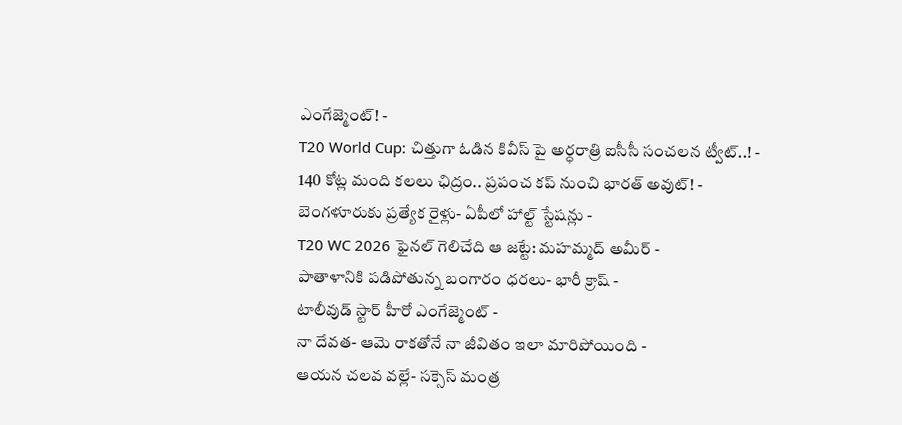ఎంగేజ్మెంట్! -
T20 World Cup: చిత్తుగా ఓడిన కివీస్ పై అర్ధరాత్రి ఐసీసీ సంచలన ట్వీట్..! -
140 కోట్ల మంది కలలు ఛిద్రం.. ప్రపంచ కప్ నుంచి భారత్ అవుట్! -
బెంగళూరుకు ప్రత్యేక రైళ్లు- ఏపీలో హాల్ట్ స్టేషన్లు -
T20 WC 2026 ఫైనల్ గెలిచేది ఆ జట్టే: మహమ్మద్ అమీర్ -
పాతాళానికి పడిపోతున్న బంగారం ధరలు- భారీ క్రాష్ -
టాలీవుడ్ స్టార్ హీరో ఎంగేజ్మెంట్ -
నా దేవత- ఆమె రాకతోనే నా జీవితం ఇలా మారిపోయింది -
ఆయన చలవ వల్లే- సక్సెస్ మంత్ర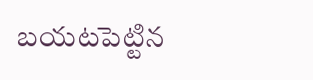బయటపెట్టిన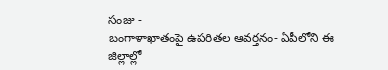సంజు -
బంగాళాఖాతంపై ఉపరితల ఆవర్తనం- ఏపీలోని ఈ జిల్లాల్లో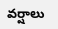వర్షాలు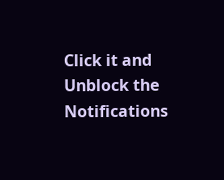Click it and Unblock the Notifications